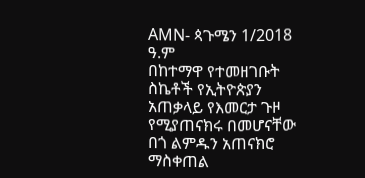AMN- ጳጉሜን 1/2018 ዓ.ም
በከተማዋ የተመዘገቡት ስኬቶች የኢትዮጵያን አጠቃላይ የእመርታ ጉዞ የሚያጠናክሩ በመሆናቸው በጎ ልምዱን አጠናክሮ ማስቀጠል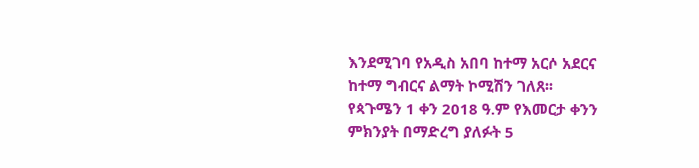እንደሚገባ የአዲስ አበባ ከተማ አርሶ አደርና ከተማ ግብርና ልማት ኮሚሽን ገለጸ፡፡
የጳጉሜን 1 ቀን 2018 ዓ.ም የእመርታ ቀንን ምክንያት በማድረግ ያለፉት 5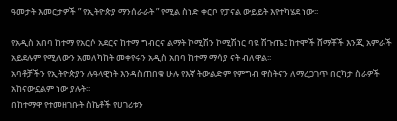ዓመታት እመርታዎች ” የኢትዮጵያ ማንሰራራት ” የሚል ስነድ ቀርቦ የፓናል ውይይት እየተካሄደ ነው፡፡

የአዲስ አበባ ከተማ የአርሶ አደርና ከተማ ግብርና ልማት ኮሚሽን ኮሚሽነር ባዩ ሽጉጤ፤ ከተሞች ሸማቾች እንጂ አምራች አይደሉም የሚለውን አመለካከት መቀየሩን አዲስ አበባ ከተማ ማሳያ ናት ብለዋል፡፡
አባቶቻችን የኢትዮጵያን ሉዓላዊነት እንዳስጠበቁ ሁሉ የእኛ ትውልድም የምግብ ዋስትናን ለማረጋገጥ በርካታ ስራዎች አከናውኗልም ነው ያሉት፡፡
በከተማዋ የተመዘገቡት ስኬቶች የሀገሪቱን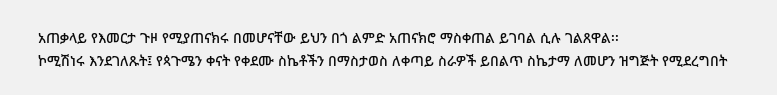አጠቃላይ የእመርታ ጉዞ የሚያጠናክሩ በመሆናቸው ይህን በጎ ልምድ አጠናክሮ ማስቀጠል ይገባል ሲሉ ገልጸዋል፡፡
ኮሚሽነሩ እንደገለጹት፤ የጳጉሜን ቀናት የቀደሙ ስኬቶችን በማስታወስ ለቀጣይ ስራዎች ይበልጥ ስኬታማ ለመሆን ዝግጅት የሚደረግበት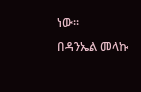ነው፡፡
በዳንኤል መላኩ